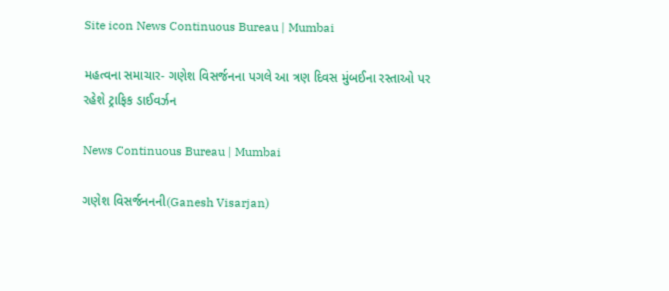Site icon News Continuous Bureau | Mumbai

મહત્વના સમાચાર- ગણેશ વિસર્જનના પગલે આ ત્રણ દિવસ મુંબઈના રસ્તાઓ પર રહેશે ટ્રાફિક ડાઈવર્ઝન

News Continuous Bureau | Mumbai

ગણેશ વિસર્જનનની(Ganesh Visarjan)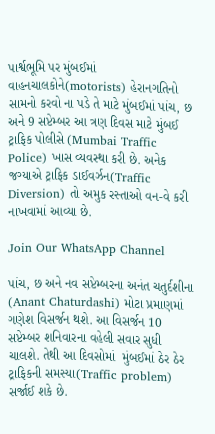પાર્શ્વભૂમિ પર મુંબઈમાં વાહનચાલકોને(motorists) હેરાનગતિનો સામનો કરવો ના પડે તે માટે મુંબઈમાં પાંચ, છ અને 9 સપ્ટેમ્બર આ ત્રણ દિવસ માટે મુંબઈ ટ્રાફિક પોલીસે (Mumbai Traffic Police) ખાસ વ્યવસ્થા કરી છે. અનેક જગ્યાએ ટ્રાફિક ડાઈવર્ઝન(Traffic Diversion) તો અમુક રસ્તાઓ વન-વે કરી નાખવામાં આવ્યા છે.

Join Our WhatsApp Channel

પાંચ, છ અને નવ સપ્ટેમ્બરના અનંત ચતુર્દશીના (Anant Chaturdashi) મોટા પ્રમાણમાં ગણેશ વિસર્જન થશે. આ વિસર્જન 10 સપ્ટેમ્બર શનિવારના વહેલી સવાર સુધી ચાલશે. તેથી આ દિવસોમાં  મુંબઈમાં ઠેર ઠેર ટ્રાફિકની સમસ્યા(Traffic problem) સર્જાઈ શકે છે.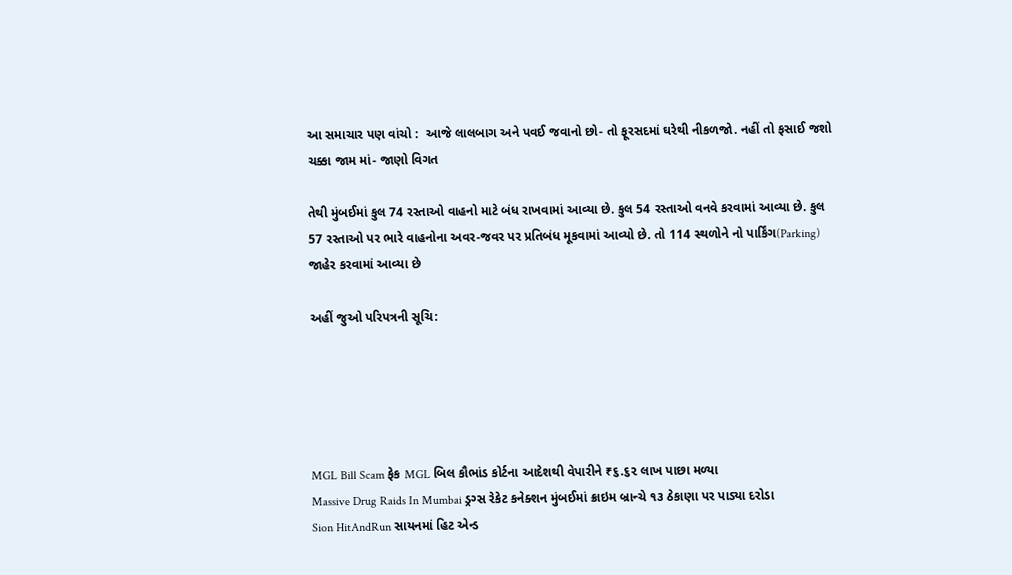આ સમાચાર પણ વાંચો :  આજે લાલબાગ અને પવઈ જવાનો છો- તો ફૂરસદમાં ઘરેથી નીકળજો. નહીં તો ફસાઈ જશો ચક્કા જામ માં- જાણો વિગત

તેથી મુંબઈમાં કુલ 74 રસ્તાઓ વાહનો માટે બંધ રાખવામાં આવ્યા છે. કુલ 54 રસ્તાઓ વનવે કરવામાં આવ્યા છે. કુલ 57 રસ્તાઓ પર ભારે વાહનોના અવર-જવર પર પ્રતિબંધ મૂકવામાં આવ્યો છે. તો 114 સ્થળોને નો પાર્કિંગ(Parking) જાહેર કરવામાં આવ્યા છે

અહીં જુઓ પરિપત્રની સૂચિ:





MGL Bill Scam ફેક MGL બિલ કૌભાંડ કોર્ટના આદેશથી વેપારીને ₹૬.૬૨ લાખ પાછા મળ્યા
Massive Drug Raids In Mumbai ડ્રગ્સ રેકેટ કનેક્શન મુંબઈમાં ક્રાઇમ બ્રાન્ચે ૧૩ ઠેકાણા પર પાડ્યા દરોડા
Sion HitAndRun સાયનમાં હિટ એન્ડ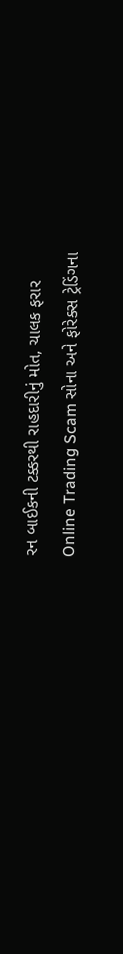રન બાઈકની ટક્કરથી રાહદારીનું મોત, ચાલક ફરાર
Online Trading Scam સોના અને ફોરેક્સ ટ્રેડિંગના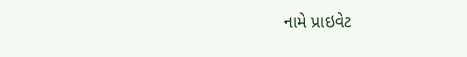નામે પ્રાઇવેટ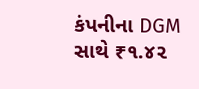કંપનીના DGM સાથે ₹૧.૪૨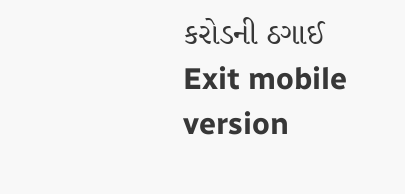કરોડની ઠગાઈ
Exit mobile version